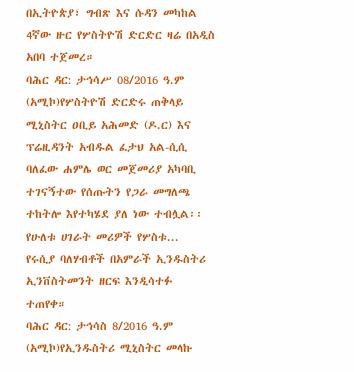በኢትዮጵያ፣ ግብጽ እና ሱዳን መካከል 4ኛው ዙር የሦስትዮሽ ድርድር ዛሬ በአዲስ አበባ ተጀመረ።
ባሕር ዳር: ታኅሳሥ 08/2016 ዓ.ም (አሚኮ)የሦስትዮሽ ድርድሩ ጠቅላይ ሚኒስትር ዐቢይ አሕመድ (ዶ.ር) እና ፕሬዚዳንት አብዱል ፈታህ አል-ሲሲ ባለፈው ሐምሌ ወር መጀመሪያ አካባቢ ተገናኝተው የሰጡትን የጋራ መግለጫ ተከትሎ እየተካሄደ ያለ ነው ተብሏል፡፡
የሁለቱ ሀገራት መሪዎች የሦስቱ...
የሩሲያ ባለሃብቶች በአምራች ኢንዱስትሪ ኢንቨስትመንት ዘርፍ እንዲሳተፉ ተጠየቀ።
ባሕር ዳር: ታኅሳስ 8/2016 ዓ.ም (አሚኮ)የኢንዱስትሪ ሚኒስትር መላኩ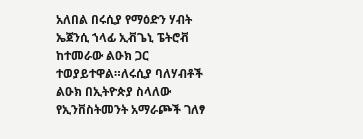አለበል በሩሲያ የማዕድን ሃብት ኤጀንሲ ኀላፊ ኢቭጌኒ ፔትሮቭ ከተመራው ልዑክ ጋር ተወያይተዋል።ለሩሲያ ባለሃብቶች ልዑክ በኢትዮጵያ ስላለው የኢንቨስትመንት አማራጮች ገለፃ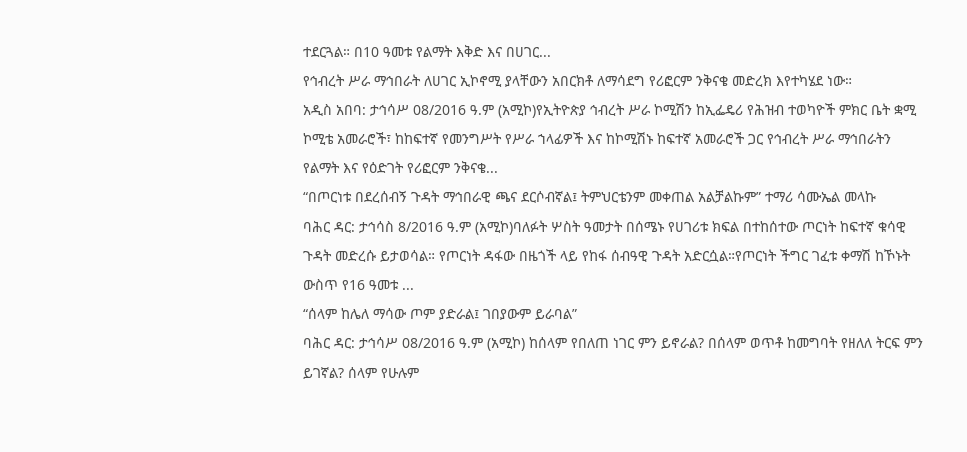ተደርጓል። በ10 ዓመቱ የልማት እቅድ እና በሀገር...
የኅብረት ሥራ ማኅበራት ለሀገር ኢኮኖሚ ያላቸውን አበርክቶ ለማሳደግ የሪፎርም ንቅናቄ መድረክ እየተካሄደ ነው።
አዲስ አበባ: ታኅሳሥ 08/2016 ዓ.ም (አሚኮ)የኢትዮጵያ ኅብረት ሥራ ኮሚሽን ከኢፌዴሪ የሕዝብ ተወካዮች ምክር ቤት ቋሚ ኮሚቴ አመራሮች፣ ከከፍተኛ የመንግሥት የሥራ ኀላፊዎች እና ከኮሚሽኑ ከፍተኛ አመራሮች ጋር የኅብረት ሥራ ማኅበራትን የልማት እና የዕድገት የሪፎርም ንቅናቄ...
“በጦርነቱ በደረሰብኝ ጉዳት ማኅበራዊ ጫና ደርሶብኛል፤ ትምህርቴንም መቀጠል አልቻልኩም” ተማሪ ሳሙኤል መላኩ
ባሕር ዳር: ታኅሳስ 8/2016 ዓ.ም (አሚኮ)ባለፉት ሦስት ዓመታት በሰሜኑ የሀገሪቱ ክፍል በተከሰተው ጦርነት ከፍተኛ ቁሳዊ ጉዳት መድረሱ ይታወሳል። የጦርነት ዳፋው በዜጎች ላይ የከፋ ሰብዓዊ ጉዳት አድርሷል።የጦርነት ችግር ገፈቱ ቀማሽ ከኾኑት ውስጥ የ16 ዓመቱ ...
“ሰላም ከሌለ ማሳው ጦም ያድራል፤ ገበያውም ይራባል”
ባሕር ዳር: ታኅሳሥ 08/2016 ዓ.ም (አሚኮ) ከሰላም የበለጠ ነገር ምን ይኖራል? በሰላም ወጥቶ ከመግባት የዘለለ ትርፍ ምን ይገኛል? ሰላም የሁሉም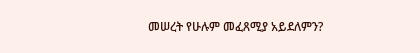መሠረት የሁሉም መፈጸሚያ አይደለምን?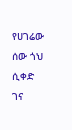የሀገሬው ሰው ጎህ ሲቀድ ገና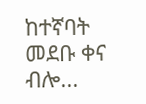ከተኛባት መደቡ ቀና ብሎ...